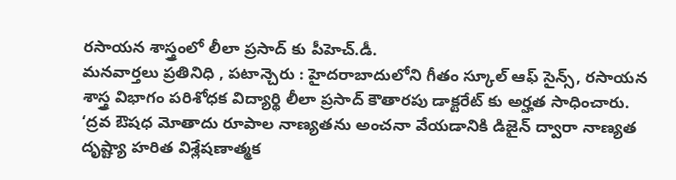రసాయన శాస్త్రంలో లీలా ప్రసాద్ కు పీహెచ్.డీ.
మనవార్తలు ప్రతినిధి , పటాన్చెరు : హైదరాబాదులోని గీతం స్కూల్ ఆఫ్ సైన్స్, రసాయన శాస్త్ర విభాగం పరిశోధక విద్యార్థి లీలా ప్రసాద్ కౌతారపు డాక్టరేట్ కు అర్హత సాధించారు. ‘ద్రవ ఔషధ మోతాదు రూపాల నాణ్యతను అంచనా వేయడానికి డిజైన్ ద్వారా నాణ్యత దృష్ట్యా హరిత విశ్లేషణాత్మక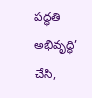పద్ధతి అభివృద్ధి’ చేసి,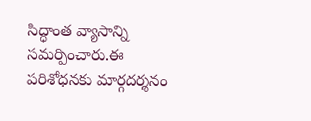సిద్ధాంత వ్యాసాన్ని సమర్పించారు.ఈ పరిశోధనకు మార్గదర్శనం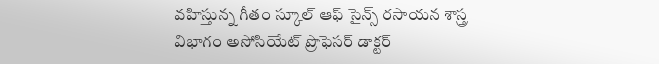వహిస్తున్న గీతం స్కూల్ ఆఫ్ సైన్స్ రసాయన శాస్త్ర విభాగం అసోసియేట్ ప్రొఫెసర్ డాక్టర్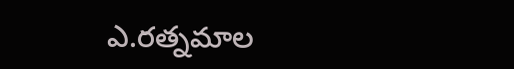ఎ.రత్నమాల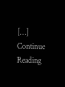[…]
Continue Reading